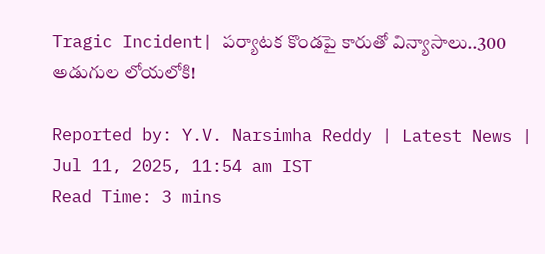Tragic Incident| పర్యాటక కొండపై కారుతో విన్యాసాలు..300 అడుగుల లోయలోకి!

Reported by: Y.V. Narsimha Reddy | Latest News | Jul 11, 2025, 11:54 am IST
Read Time: 3 mins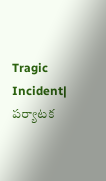Tragic Incident| పర్యాటక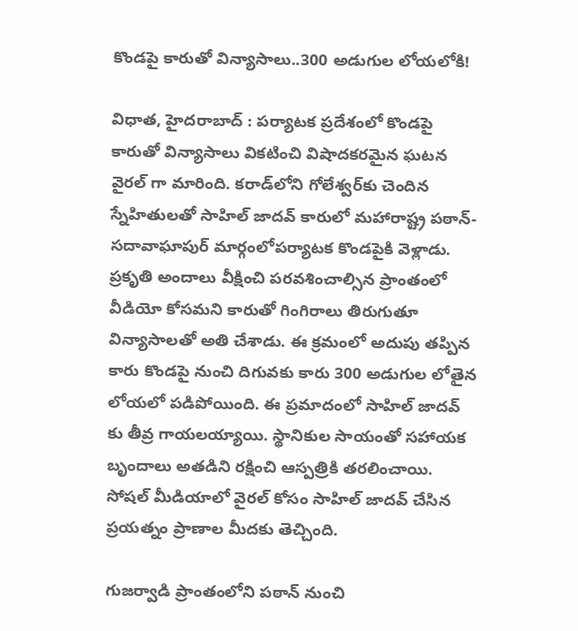కొండపై కారుతో విన్యాసాలు..300 అడుగుల లోయలోకి!

విధాత, హైదరాబాద్ : పర్యాటక ప్రదేశంలో కొండపై కారుతో విన్యాసాలు వికటించి విషాదకరమైన ఘటన వైరల్ గా మారింది. కరాడ్‌లోని గోలేశ్వర్‌కు చెందిన స్నేహితులతో సాహిల్ జాదవ్ కారులో మహారాష్ట్ర పఠాన్-సదావాఘాపుర్ మార్గంలోపర్యాటక కొండపైకి వెళ్లాడు. ప్రకృతి అందాలు వీక్షించి పరవశించాల్సిన ప్రాంతంలో వీడియో కోసమని కారుతో గింగిరాలు తిరుగుతూ విన్యాసాలతో అతి చేశాడు. ఈ క్రమంలో అదుపు తప్పిన కారు కొండపై నుంచి దిగువకు కారు 300 అడుగుల లోతైన లోయలో పడిపోయింది. ఈ ప్రమాదంలో సాహిల్ జాదవ్ కు తీవ్ర గాయలయ్యాయి. స్థానికుల సాయంతో సహాయక బృందాలు అతడిని రక్షించి ఆస్పత్రికి తరలించాయి. సోషల్ మీడియాలో వైరల్ కోసం సాహిల్ జాదవ్ చేసిన ప్రయత్నం ప్రాణాల మీదకు తెచ్చింది.

గుజర్వాడి ప్రాంతంలోని పఠాన్‌ నుంచి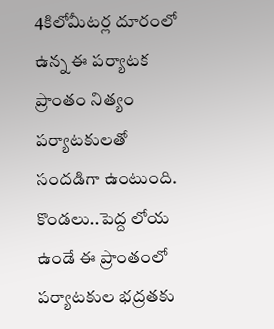4కిలోమీటర్ల దూరంలో ఉన్న ఈ పర్యాటక ప్రాంతం నిత్యం పర్యాటకులతో సందడిగా ఉంటుంది. కొండలు..పెద్ద లోయ ఉండే ఈ ప్రాంతంలో పర్యాటకుల భద్రతకు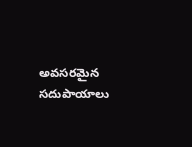అవసరమైన సదుపాయాలు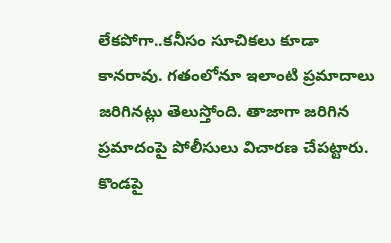లేకపోగా..కనీసం సూచికలు కూడా కానరావు. గతంలోనూ ఇలాంటి ప్రమాదాలు జరిగినట్లు తెలుస్తోంది. తాజాగా జరిగిన ప్రమాదంపై పోలీసులు విచారణ చేపట్టారు. కొండపై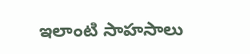ఇలాంటి సాహసాలు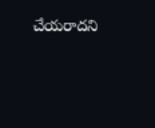చేయరాదని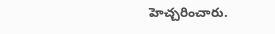హెచ్చరించారు.